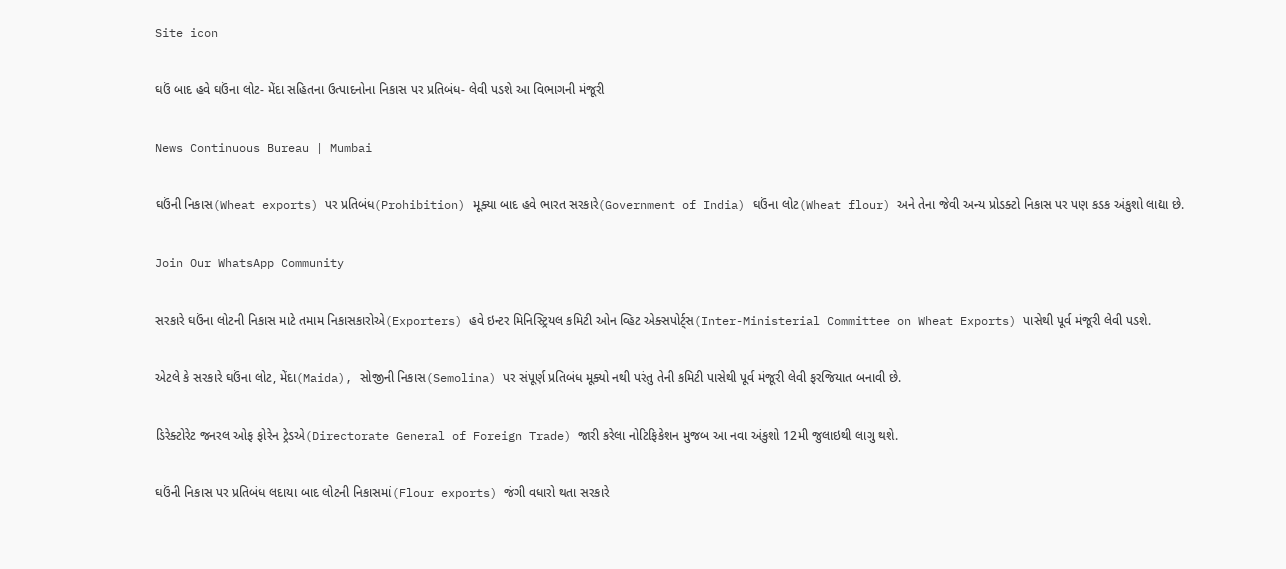Site icon

ઘઉં બાદ હવે ઘઉંના લોટ- મેંદા સહિતના ઉત્પાદનોના નિકાસ પર પ્રતિબંધ- લેવી પડશે આ વિભાગની મંજૂરી

News Continuous Bureau | Mumbai

ઘઉંની નિકાસ(Wheat exports) પર પ્રતિબંધ(Prohibition) મૂક્યા બાદ હવે ભારત સરકારે(Government of India) ઘઉંના લોટ(Wheat flour) અને તેના જેવી અન્ય પ્રોડક્ટો નિકાસ પર પણ કડક અંકુશો લાદ્યા છે.

Join Our WhatsApp Community

સરકારે ઘઉંના લોટની નિકાસ માટે તમામ નિકાસકારોએ(Exporters) હવે ઇન્ટર મિનિસ્ટ્રિયલ કમિટી ઓન વ્હિટ એક્સપોર્ટ્સ(Inter-Ministerial Committee on Wheat Exports) પાસેથી પૂર્વ મંજૂરી લેવી પડશે.

એટલે કે સરકારે ઘઉંના લોટ, મેંદા(Maida), સોજીની નિકાસ(Semolina) પર સંપૂર્ણ પ્રતિબંધ મૂક્યો નથી પરંતુ તેની કમિટી પાસેથી પૂર્વ મંજૂરી લેવી ફરજિયાત બનાવી છે.

ડિરેક્ટોરેટ જનરલ ઓફ ફોરેન ટ્રેડએ(Directorate General of Foreign Trade) જારી કરેલા નોટિફિકેશન મુજબ આ નવા અંકુશો 12મી જુલાઇથી લાગુ થશે.

ઘઉંની નિકાસ પર પ્રતિબંધ લદાયા બાદ લોટની નિકાસમાં(Flour exports) જંગી વધારો થતા સરકારે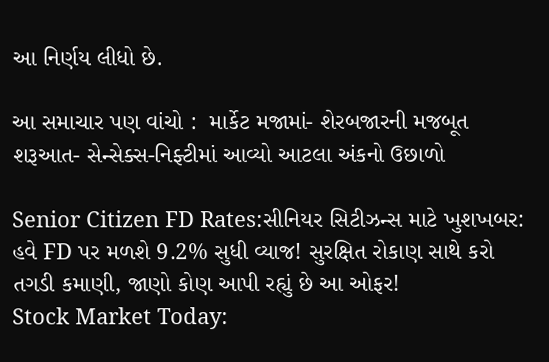આ નિર્ણય લીધો છે.

આ સમાચાર પણ વાંચો :  માર્કેટ મજામાં- શેરબજારની મજબૂત શરૂઆત- સેન્સેક્સ-નિફ્ટીમાં આવ્યો આટલા અંકનો ઉછાળો

Senior Citizen FD Rates:સીનિયર સિટીઝન્સ માટે ખુશખબર: હવે FD પર મળશે 9.2% સુધી વ્યાજ! સુરક્ષિત રોકાણ સાથે કરો તગડી કમાણી, જાણો કોણ આપી રહ્યું છે આ ઓફર!
Stock Market Today: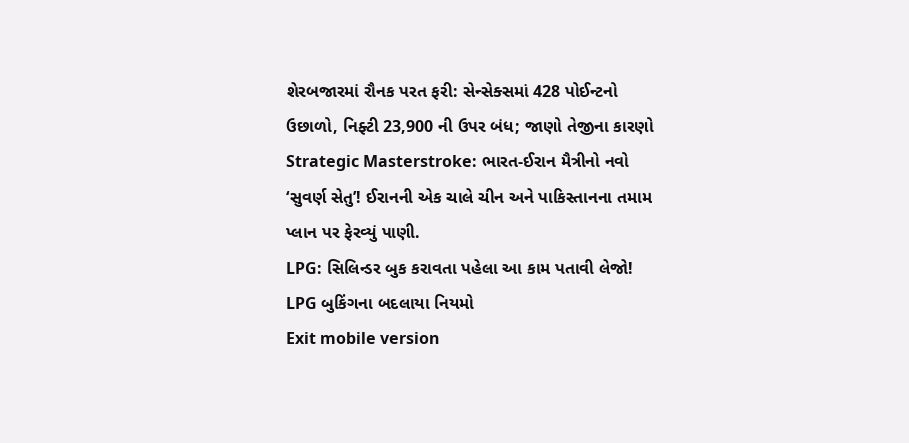શેરબજારમાં રૌનક પરત ફરી: સેન્સેક્સમાં 428 પોઈન્ટનો ઉછાળો, નિફ્ટી 23,900 ની ઉપર બંધ; જાણો તેજીના કારણો
Strategic Masterstroke: ભારત-ઈરાન મૈત્રીનો નવો ‘સુવર્ણ સેતુ’! ઈરાનની એક ચાલે ચીન અને પાકિસ્તાનના તમામ પ્લાન પર ફેરવ્યું પાણી.
LPG: સિલિન્ડર બુક કરાવતા પહેલા આ કામ પતાવી લેજો! LPG બુકિંગના બદલાયા નિયમો
Exit mobile version